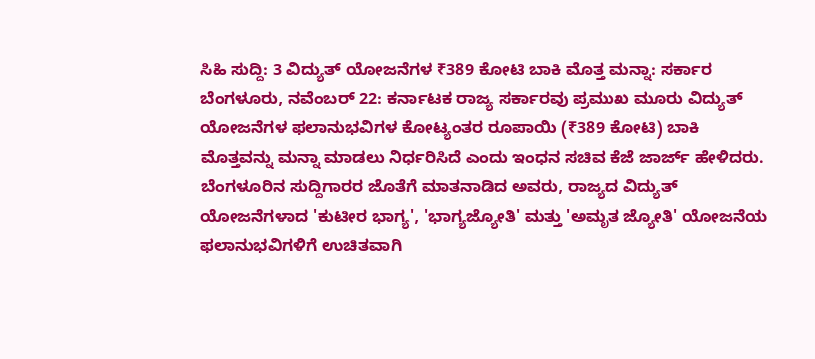ಸಿಹಿ ಸುದ್ದಿ: 3 ವಿದ್ಯುತ್ ಯೋಜನೆಗಳ ₹389 ಕೋಟಿ ಬಾಕಿ ಮೊತ್ತ ಮನ್ನಾ: ಸರ್ಕಾರ
ಬೆಂಗಳೂರು, ನವೆಂಬರ್ 22: ಕರ್ನಾಟಕ ರಾಜ್ಯ ಸರ್ಕಾರವು ಪ್ರಮುಖ ಮೂರು ವಿದ್ಯುತ್ ಯೋಜನೆಗಳ ಫಲಾನುಭವಿಗಳ ಕೋಟ್ಯಂತರ ರೂಪಾಯಿ (₹389 ಕೋಟಿ) ಬಾಕಿ ಮೊತ್ತವನ್ನು ಮನ್ನಾ ಮಾಡಲು ನಿರ್ಧರಿಸಿದೆ ಎಂದು ಇಂಧನ ಸಚಿವ ಕೆಜೆ ಜಾರ್ಜ್ ಹೇಳಿದರು.
ಬೆಂಗಳೂರಿನ ಸುದ್ದಿಗಾರರ ಜೊತೆಗೆ ಮಾತನಾಡಿದ ಅವರು, ರಾಜ್ಯದ ವಿದ್ಯುತ್ ಯೋಜನೆಗಳಾದ 'ಕುಟೀರ ಭಾಗ್ಯ', 'ಭಾಗ್ಯಜ್ಯೋತಿ' ಮತ್ತು 'ಅಮೃತ ಜ್ಯೋತಿ' ಯೋಜನೆಯ ಫಲಾನುಭವಿಗಳಿಗೆ ಉಚಿತವಾಗಿ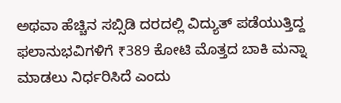ಅಥವಾ ಹೆಚ್ಚಿನ ಸಬ್ಸಿಡಿ ದರದಲ್ಲಿ ವಿದ್ಯುತ್ ಪಡೆಯುತ್ತಿದ್ದ ಫಲಾನುಭವಿಗಳಿಗೆ ₹389 ಕೋಟಿ ಮೊತ್ತದ ಬಾಕಿ ಮನ್ನಾ ಮಾಡಲು ನಿರ್ಧರಿಸಿದೆ ಎಂದು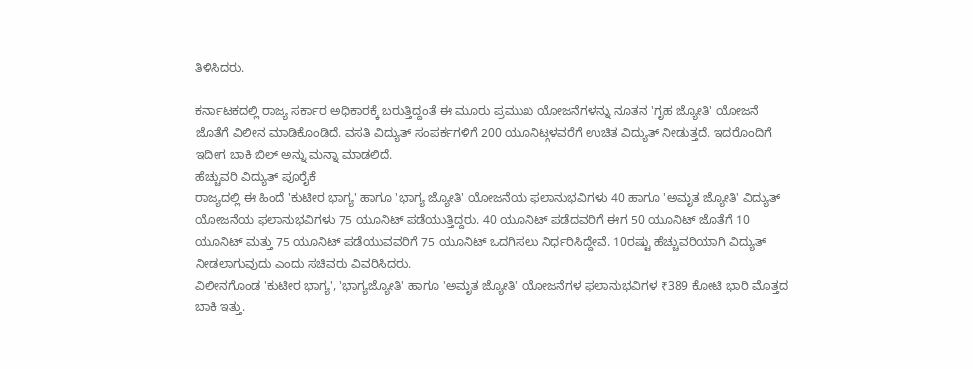ತಿಳಿಸಿದರು.

ಕರ್ನಾಟಕದಲ್ಲಿ ರಾಜ್ಯ ಸರ್ಕಾರ ಅಧಿಕಾರಕ್ಕೆ ಬರುತ್ತಿದ್ದಂತೆ ಈ ಮೂರು ಪ್ರಮುಖ ಯೋಜನೆಗಳನ್ನು ನೂತನ 'ಗೃಹ ಜ್ಯೋತಿ' ಯೋಜನೆ ಜೊತೆಗೆ ವಿಲೀನ ಮಾಡಿಕೊಂಡಿದೆ. ವಸತಿ ವಿದ್ಯುತ್ ಸಂಪರ್ಕಗಳಿಗೆ 200 ಯೂನಿಟ್ಗಳವರೆಗೆ ಉಚಿತ ವಿದ್ಯುತ್ ನೀಡುತ್ತದೆ. ಇದರೊಂದಿಗೆ ಇದೀಗ ಬಾಕಿ ಬಿಲ್ ಅನ್ನು ಮನ್ನಾ ಮಾಡಲಿದೆ.
ಹೆಚ್ಚುವರಿ ವಿದ್ಯುತ್ ಪೂರೈಕೆ
ರಾಜ್ಯದಲ್ಲಿ ಈ ಹಿಂದೆ 'ಕುಟೀರ ಭಾಗ್ಯ' ಹಾಗೂ 'ಭಾಗ್ಯ ಜ್ಯೋತಿ' ಯೋಜನೆಯ ಫಲಾನುಭವಿಗಳು 40 ಹಾಗೂ 'ಅಮೃತ ಜ್ಯೋತಿ' ವಿದ್ಯುತ್ ಯೋಜನೆಯ ಫಲಾನುಭವಿಗಳು 75 ಯೂನಿಟ್ ಪಡೆಯುತ್ತಿದ್ದರು. 40 ಯೂನಿಟ್ ಪಡೆದವರಿಗೆ ಈಗ 50 ಯೂನಿಟ್ ಜೊತೆಗೆ 10 ಯೂನಿಟ್ ಮತ್ತು 75 ಯೂನಿಟ್ ಪಡೆಯುವವರಿಗೆ 75 ಯೂನಿಟ್ ಒದಗಿಸಲು ನಿರ್ಧರಿಸಿದ್ದೇವೆ. 10ರಷ್ಟು ಹೆಚ್ಚುವರಿಯಾಗಿ ವಿದ್ಯುತ್ ನೀಡಲಾಗುವುದು ಎಂದು ಸಚಿವರು ವಿವರಿಸಿದರು.
ವಿಲೀನಗೊಂಡ 'ಕುಟೀರ ಭಾಗ್ಯ', 'ಭಾಗ್ಯಜ್ಯೋತಿ' ಹಾಗೂ 'ಅಮೃತ ಜ್ಯೋತಿ' ಯೋಜನೆಗಳ ಫಲಾನುಭವಿಗಳ ₹389 ಕೋಟಿ ಭಾರಿ ಮೊತ್ತದ ಬಾಕಿ ಇತ್ತು.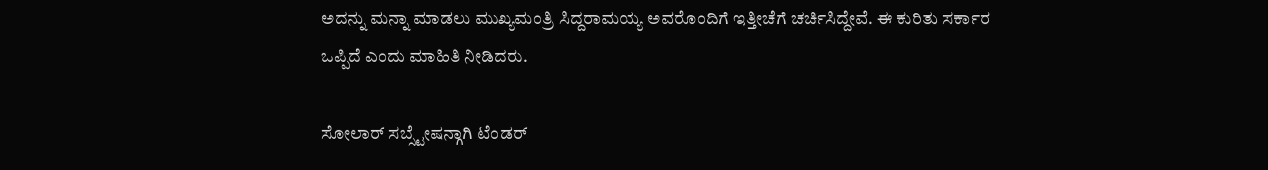ಅದನ್ನು ಮನ್ನಾ ಮಾಡಲು ಮುಖ್ಯಮಂತ್ರಿ ಸಿದ್ದರಾಮಯ್ಯ ಅವರೊಂದಿಗೆ ಇತ್ತೀಚೆಗೆ ಚರ್ಚಿಸಿದ್ದೇವೆ. ಈ ಕುರಿತು ಸರ್ಕಾರ ಒಪ್ಪಿದೆ ಎಂದು ಮಾಹಿತಿ ನೀಡಿದರು.

ಸೋಲಾರ್ ಸಬ್ಸ್ಟೇಷನ್ಗಾಗಿ ಟೆಂಡರ್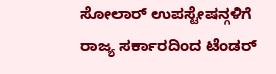ಸೋಲಾರ್ ಉಪಸ್ಟೇಷನ್ಗಳಿಗೆ ರಾಜ್ಯ ಸರ್ಕಾರದಿಂದ ಟೆಂಡರ್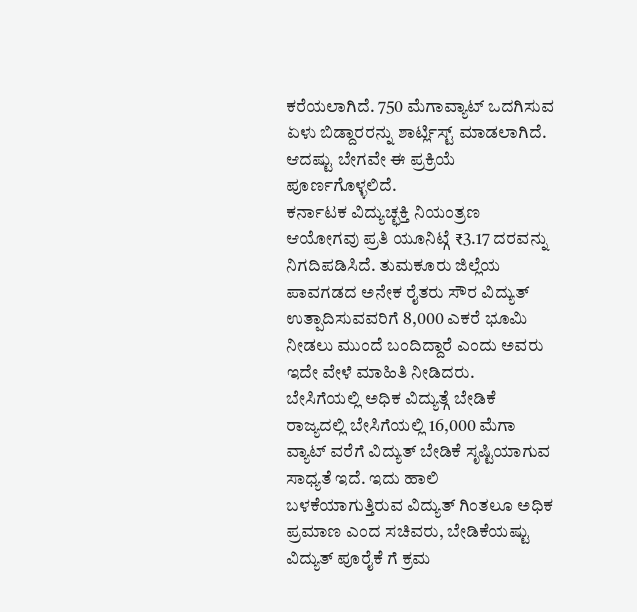ಕರೆಯಲಾಗಿದೆ. 750 ಮೆಗಾವ್ಯಾಟ್ ಒದಗಿಸುವ ಏಳು ಬಿಡ್ದಾರರನ್ನು ಶಾರ್ಟ್ಲಿಸ್ಟ್ ಮಾಡಲಾಗಿದೆ. ಆದಷ್ಟು ಬೇಗವೇ ಈ ಪ್ರಕ್ರಿಯೆ ಪೂರ್ಣಗೊಳ್ಳಲಿದೆ.
ಕರ್ನಾಟಕ ವಿದ್ಯುಚ್ಛಕ್ತಿ ನಿಯಂತ್ರಣ ಆಯೋಗವು ಪ್ರತಿ ಯೂನಿಟ್ಗೆ ₹3.17 ದರವನ್ನು ನಿಗದಿಪಡಿಸಿದೆ. ತುಮಕೂರು ಜಿಲ್ಲೆಯ ಪಾವಗಡದ ಅನೇಕ ರೈತರು ಸೌರ ವಿದ್ಯುತ್ ಉತ್ಪಾದಿಸುವವರಿಗೆ 8,000 ಎಕರೆ ಭೂಮಿ ನೀಡಲು ಮುಂದೆ ಬಂದಿದ್ದಾರೆ ಎಂದು ಅವರು ಇದೇ ವೇಳೆ ಮಾಹಿತಿ ನೀಡಿದರು.
ಬೇಸಿಗೆಯಲ್ಲಿ ಅಧಿಕ ವಿದ್ಯುತ್ಗೆ ಬೇಡಿಕೆ
ರಾಜ್ಯದಲ್ಲಿ ಬೇಸಿಗೆಯಲ್ಲಿ 16,000 ಮೆಗಾ ವ್ಯಾಟ್ ವರೆಗೆ ವಿದ್ಯುತ್ ಬೇಡಿಕೆ ಸೃಷ್ಟಿಯಾಗುವ ಸಾಧ್ಯತೆ ಇದೆ. ಇದು ಹಾಲಿ ಬಳಕೆಯಾಗುತ್ತಿರುವ ವಿದ್ಯುತ್ ಗಿಂತಲೂ ಅಧಿಕ ಪ್ರಮಾಣ ಎಂದ ಸಚಿವರು, ಬೇಡಿಕೆಯಷ್ಟು ವಿದ್ಯುತ್ ಪೂರೈಕೆ ಗೆ ಕ್ರಮ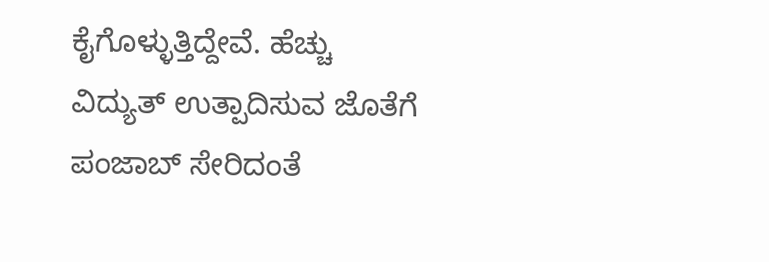ಕೈಗೊಳ್ಳುತ್ತಿದ್ದೇವೆ. ಹೆಚ್ಚು ವಿದ್ಯುತ್ ಉತ್ಪಾದಿಸುವ ಜೊತೆಗೆ ಪಂಜಾಬ್ ಸೇರಿದಂತೆ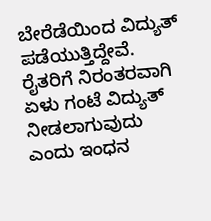ಬೇರೆಡೆಯಿಂದ ವಿದ್ಯುತ್ ಪಡೆಯುತ್ತಿದ್ದೇವೆ. ರೈತರಿಗೆ ನಿರಂತರವಾಗಿ ಏಳು ಗಂಟೆ ವಿದ್ಯುತ್ ನೀಡಲಾಗುವುದು ಎಂದು ಇಂಧನ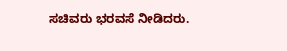ಸಚಿವರು ಭರವಸೆ ನೀಡಿದರು.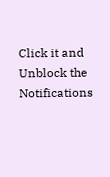Click it and Unblock the Notifications